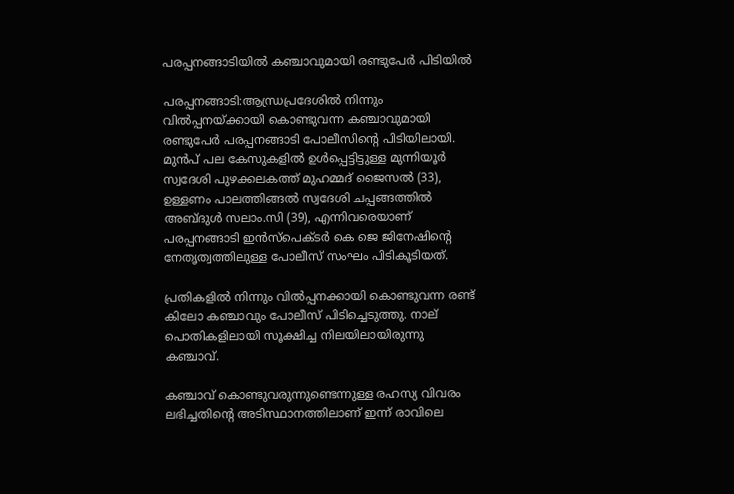പരപ്പനങ്ങാടിയില്‍ കഞ്ചാവുമായി രണ്ടുപേര്‍ പിടിയില്‍

പരപ്പനങ്ങാടി:ആന്ധ്രപ്രദേശില്‍ നിന്നും വില്‍പ്പനയ്ക്കായി കൊണ്ടുവന്ന കഞ്ചാവുമായി രണ്ടുപേര്‍ പരപ്പനങ്ങാടി പോലീസിന്റെ പിടിയിലായി. മുന്‍പ് പല കേസുകളില്‍ ഉള്‍പ്പെട്ടിട്ടുള്ള മുന്നിയൂര്‍ സ്വദേശി പുഴക്കലകത്ത് മുഹമ്മദ് ജൈസല്‍ (33), ഉള്ളണം പാലത്തിങ്ങല്‍ സ്വദേശി ചപ്പങ്ങത്തില്‍ അബ്ദുള്‍ സലാം.സി (39), എന്നിവരെയാണ് പരപ്പനങ്ങാടി ഇന്‍സ്‌പെക്ടര്‍ കെ ജെ ജിനേഷിന്റെ നേതൃത്വത്തിലുള്ള പോലീസ് സംഘം പിടികൂടിയത്.

പ്രതികളില്‍ നിന്നും വില്‍പ്പനക്കായി കൊണ്ടുവന്ന രണ്ട് കിലോ കഞ്ചാവും പോലീസ് പിടിച്ചെടുത്തു. നാല് പൊതികളിലായി സൂക്ഷിച്ച നിലയിലായിരുന്നു കഞ്ചാവ്.

കഞ്ചാവ് കൊണ്ടുവരുന്നുണ്ടെന്നുള്ള രഹസ്യ വിവരം ലഭിച്ചതിന്റെ അടിസ്ഥാനത്തിലാണ് ഇന്ന് രാവിലെ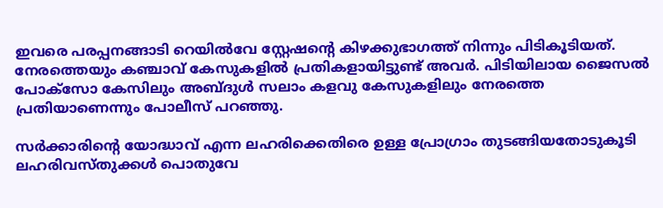ഇവരെ പരപ്പനങ്ങാടി റെയില്‍വേ സ്റ്റേഷന്റെ കിഴക്കുഭാഗത്ത് നിന്നും പിടികൂടിയത്. നേരത്തെയും കഞ്ചാവ് കേസുകളില്‍ പ്രതികളായിട്ടുണ്ട് അവര്‍. പിടിയിലായ ജൈസല്‍ പോക്‌സോ കേസിലും അബ്ദുള്‍ സലാം കളവു കേസുകളിലും നേരത്തെ പ്രതിയാണെന്നും പോലീസ് പറഞ്ഞു.

സര്‍ക്കാരിന്റെ യോദ്ധാവ് എന്ന ലഹരിക്കെതിരെ ഉള്ള പ്രോഗ്രാം തുടങ്ങിയതോടുകൂടി ലഹരിവസ്തുക്കള്‍ പൊതുവേ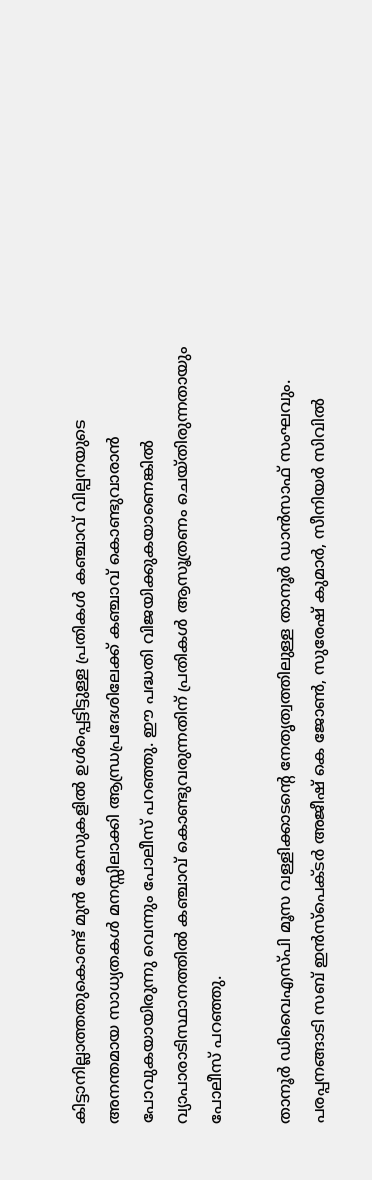കിട്ടാനില്ലാത്തതുകൊണ്ട് മുന്‍ കേസുകളില്‍ ഉള്‍പ്പെട്ടിട്ടുള്ള പ്രതികള്‍ കഞ്ചാവ് വില്പനയുടെ അനന്തമായ സാധ്യതകള്‍ മനസ്സിലാക്കി ആന്ധ്രപ്രദേശിലേക്ക് കഞ്ചാവ് കൊണ്ടുവാരാന്‍ പോവുകയായിരുന്നു വെന്നും പോലീസ് പറഞ്ഞു. ഈ പദ്ധതി വിജയിക്കുകയാണെങ്കില്‍ വ്യാപാരാടിസ്ഥാനത്തില്‍ കഞ്ചാവ് കൊണ്ടുവരുന്നതിന് പ്രതികള്‍ ആസൂത്രണം ചെയ്തിരുന്നതായും പോലീസ് പറഞ്ഞു.

താനൂര്‍ ഡിവൈഎസ്പി മൂസ വള്ളിക്കാടന്റെ നേതൃത്വത്തിലുള്ള താനൂര്‍ ഡാന്‍സാഫ് സംഘവും. പരപ്പനങ്ങാടി സബ് ഇന്‍സ്‌പെക്ടര്‍ അജീഷ് കെ ജോണ്‍, സുരേഷ് കുമാര്‍, സീനിയര്‍ സിവില്‍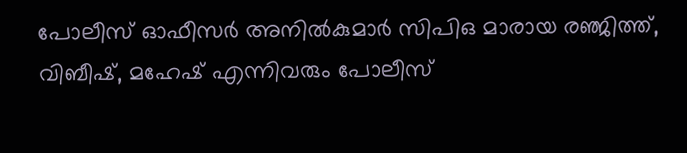പോലീസ് ഓഫീസര്‍ അനില്‍കുമാര്‍ സിപിഒ മാരായ രഞ്ജിത്ത്, വിബീഷ്, മഹേഷ് എന്നിവരും പോലീസ്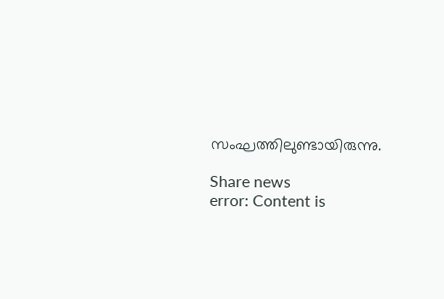സംഘത്തിലുണ്ടായിരുന്നു.

Share news
error: Content is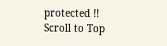protected !!
Scroll to Top